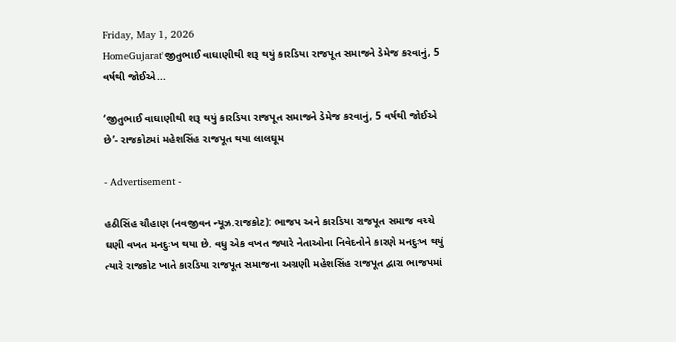Friday, May 1, 2026
HomeGujarat'જીતુભાઈ વાઘાણીથી શરૂ થયું કારડિયા રાજપૂત સમાજને ડેમેજ કરવાનું, 5 વર્ષથી જોઈએ...

‘જીતુભાઈ વાઘાણીથી શરૂ થયું કારડિયા રાજપૂત સમાજને ડેમેજ કરવાનું, 5 વર્ષથી જોઈએ છે’- રાજકોટમાં મહેશસિંહ રાજપૂત થયા લાલઘૂમ

- Advertisement -

હઠીસિંહ ચૌહાણ (નવજીવન ન્યૂઝ.રાજકોટ): ભાજપ અને કારડિયા રાજપૂત સમાજ વચ્ચે ઘણી વખત મનદુઃખ થયા છે. વધુ એક વખત જ્યારે નેતાઓના નિવેદનોને કારણે મનદુઃખ થયું ત્યારે રાજકોટ ખાતે કારડિયા રાજપૂત સમાજના અગ્રણી મહેશસિંહ રાજપૂત દ્વારા ભાજપમાં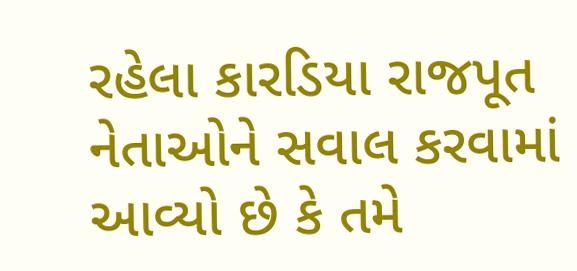રહેલા કારડિયા રાજપૂત નેતાઓને સવાલ કરવામાં આવ્યો છે કે તમે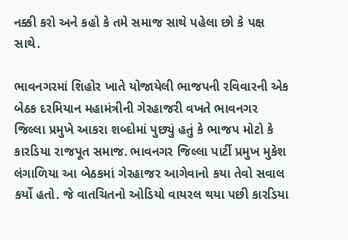નક્કી કરો અને કહો કે તમે સમાજ સાથે પહેલા છો કે પક્ષ સાથે.

ભાવનગરમાં શિહોર ખાતે યોજાયેલી ભાજપની રવિવારની એક બેઠક દરમિયાન મહામંત્રીની ગેરહાજરી વખતે ભાવનગર જિલ્લા પ્રમુખે આકરા શબ્દોમાં પુછ્યું હતું કે ભાજપ મોટો કે કારડિયા રાજપૂત સમાજ. ભાવનગર જિલ્લા પાર્ટી પ્રમુખ મુકેશ લંગાળિયા આ બેઠકમાં ગેરહાજર આગેવાનો કયા તેવો સવાલ કર્યો હતો. જે વાતચિતનો ઓડિયો વાયરલ થયા પછી કારડિયા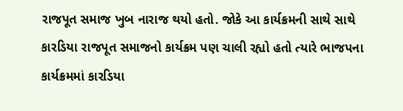રાજપૂત સમાજ ખુબ નારાજ થયો હતો. જોકે આ કાર્યક્રમની સાથે સાથે કારડિયા રાજપૂત સમાજનો કાર્યક્રમ પણ ચાલી રહ્યો હતો ત્યારે ભાજપના કાર્યક્રમમાં કારડિયા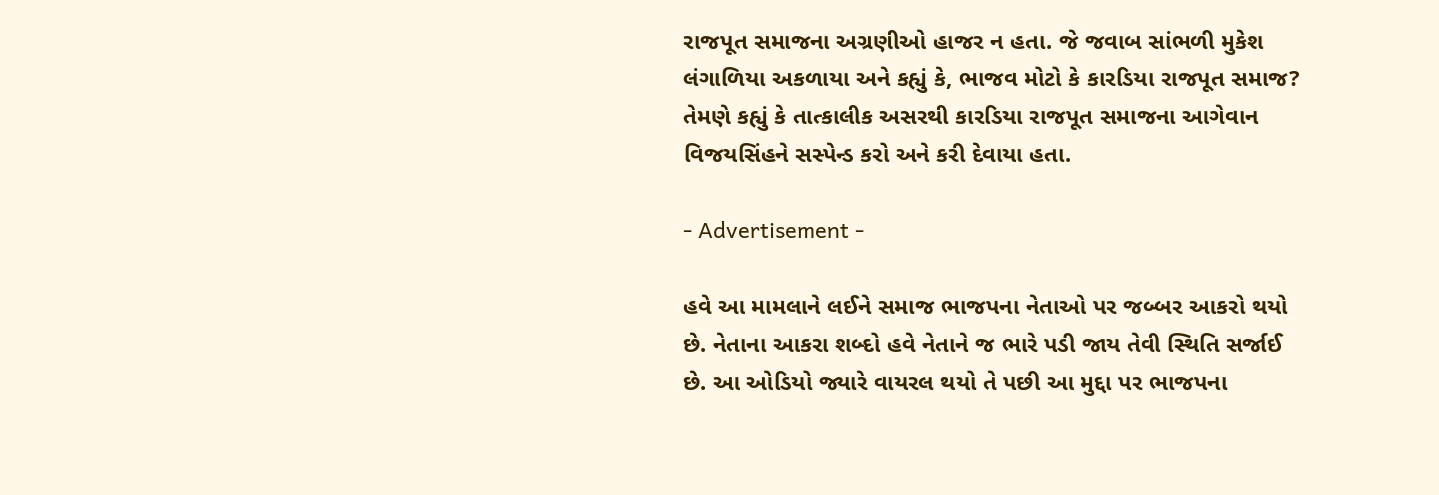રાજપૂત સમાજના અગ્રણીઓ હાજર ન હતા. જે જવાબ સાંભળી મુકેશ લંગાળિયા અકળાયા અને કહ્યું કે, ભાજવ મોટો કે કારડિયા રાજપૂત સમાજ? તેમણે કહ્યું કે તાત્કાલીક અસરથી કારડિયા રાજપૂત સમાજના આગેવાન વિજયસિંહને સસ્પેન્ડ કરો અને કરી દેવાયા હતા.

- Advertisement -

હવે આ મામલાને લઈને સમાજ ભાજપના નેતાઓ પર જબ્બર આકરો થયો છે. નેતાના આકરા શબ્દો હવે નેતાને જ ભારે પડી જાય તેવી સ્થિતિ સર્જાઈ છે. આ ઓડિયો જ્યારે વાયરલ થયો તે પછી આ મુદ્દા પર ભાજપના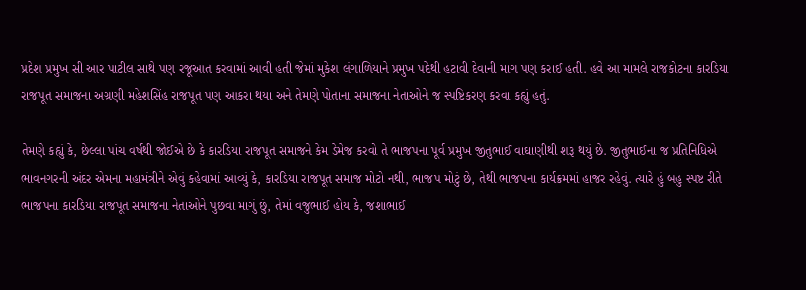પ્રદેશ પ્રમુખ સી આર પાટીલ સાથે પણ રજૂઆત કરવામાં આવી હતી જેમાં મુકેશ લંગાળિયાને પ્રમુખ પદેથી હટાવી દેવાની માગ પણ કરાઈ હતી. હવે આ મામલે રાજકોટના કારડિયા રાજપૂત સમાજના અગ્રણી મહેશસિંહ રાજપૂત પણ આકરા થયા અને તેમણે પોતાના સમાજના નેતાઓને જ સ્પષ્ટિકરણ કરવા કહ્યું હતું.

તેમણે કહ્યું કે, છેલ્લા પાંચ વર્ષથી જોઈએ છે કે કારડિયા રાજપૂત સમાજને કેમ ડેમેજ કરવો તે ભાજપના પૂર્વ પ્રમુખ જીતુભાઈ વાઘાણીથી શરૂ થયું છે. જીતુભાઈના જ પ્રતિનિધિએ ભાવનગરની અંદર એમના મહામંત્રીને એવું કહેવામાં આવ્યું કે, કારડિયા રાજપૂત સમાજ મોટો નથી, ભાજપ મોટું છે, તેથી ભાજપના કાર્યક્રમમાં હાજર રહેવું. ત્યારે હું બહુ સ્પષ્ટ રીતે ભાજપના કારડિયા રાજપૂત સમાજના નેતાઓને પુછવા માગું છું, તેમાં વજુભાઈ હોય કે, જશાભાઈ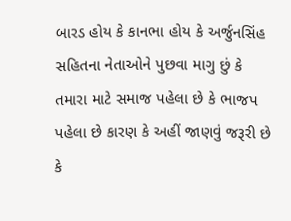બારડ હોય કે કાનભા હોય કે અર્જુનસિંહ સહિતના નેતાઓને પુછવા માગુ છું કે તમારા માટે સમાજ પહેલા છે કે ભાજપ પહેલા છે કારણ કે અહીં જાણવું જરૂરી છે કે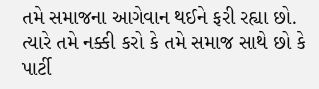તમે સમાજના આગેવાન થઈને ફરી રહ્યા છો. ત્યારે તમે નક્કી કરો કે તમે સમાજ સાથે છો કે પાર્ટી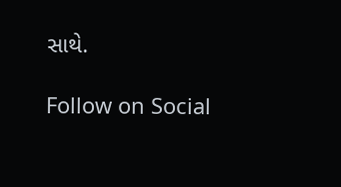સાથે.

Follow on Social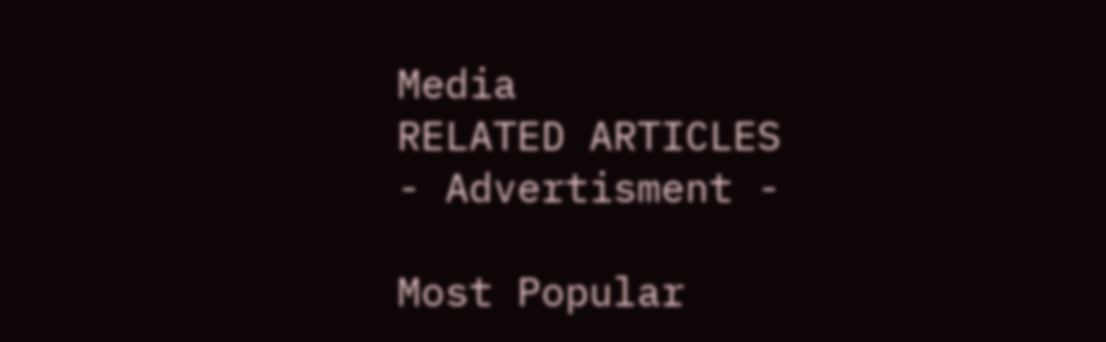Media
RELATED ARTICLES
- Advertisment -

Most Popular